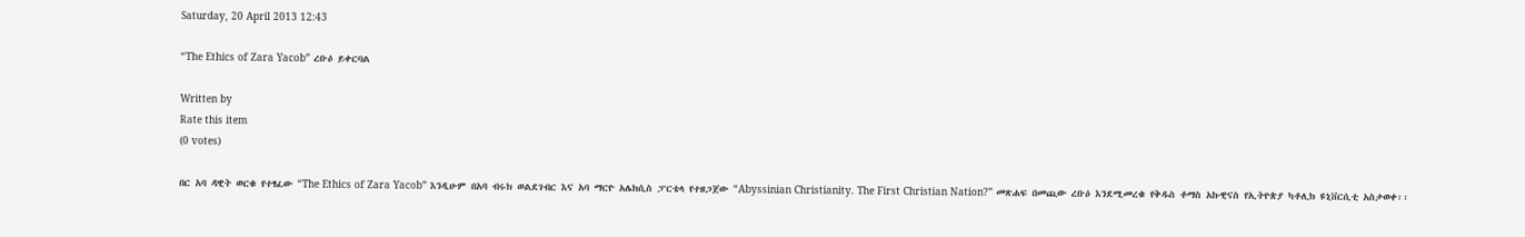Saturday, 20 April 2013 12:43

“The Ethics of Zara Yacob” ረቡዕ ይቀርባል

Written by
Rate this item
(0 votes)

በር አባ ዳዊት ወርቁ የተፃፈው “The Ethics of Zara Yacob” እንዲሁም በአባ ብሩክ ወልደገብር እና አባ ማርዮ አሌክሲስ ፓርቴላ የተዘጋጀው “Abyssinian Christianity. The First Christian Nation?” መጽሐፍ በመጪው ረቡዕ እንደሚመረቁ የቅዱስ ቶማስ አኩዊናስ የኢትዮጵያ ካቶሊክ ዩኒቨርሲቲ አስታወቀ፡፡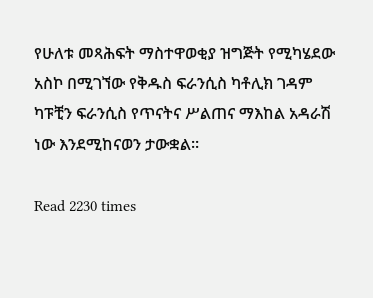የሁለቱ መጻሕፍት ማስተዋወቂያ ዝግጅት የሚካሄደው አስኮ በሚገኘው የቅዱስ ፍራንሲስ ካቶሊክ ገዳም ካፑቺን ፍራንሲስ የጥናትና ሥልጠና ማእከል አዳራሽ ነው እንደሚከናወን ታውቋል፡፡

Read 2230 times